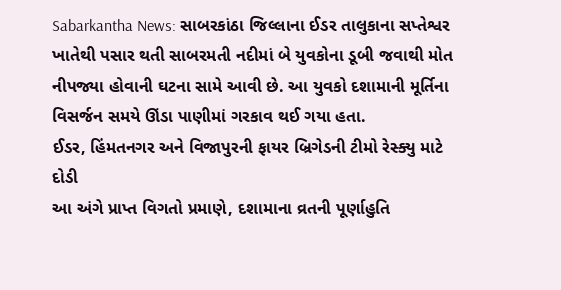Sabarkantha News: સાબરકાંઠા જિલ્લાના ઈડર તાલુકાના સપ્તેશ્વર ખાતેથી પસાર થતી સાબરમતી નદીમાં બે યુવકોના ડૂબી જવાથી મોત નીપજ્યા હોવાની ઘટના સામે આવી છે. આ યુવકો દશામાની મૂર્તિના વિસર્જન સમયે ઊંડા પાણીમાં ગરકાવ થઈ ગયા હતા.
ઈડર, હિંમતનગર અને વિજાપુરની ફાયર બ્રિગેડની ટીમો રેસ્ક્યુ માટે દોડી
આ અંગે પ્રાપ્ત વિગતો પ્રમાણે, દશામાના વ્રતની પૂર્ણાહુતિ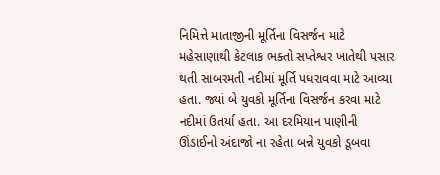નિમિત્તે માતાજીની મૂર્તિના વિસર્જન માટે મહેસાણાથી કેટલાક ભક્તો સપ્તેશ્વર ખાતેથી પસાર થતી સાબરમતી નદીમાં મૂર્તિ પધરાવવા માટે આવ્યા હતા. જ્યાં બે યુવકો મૂર્તિના વિસર્જન કરવા માટે નદીમાં ઉતર્યા હતા. આ દરમિયાન પાણીની ઊંડાઈનો અંદાજો ના રહેતા બન્ને યુવકો ડૂબવા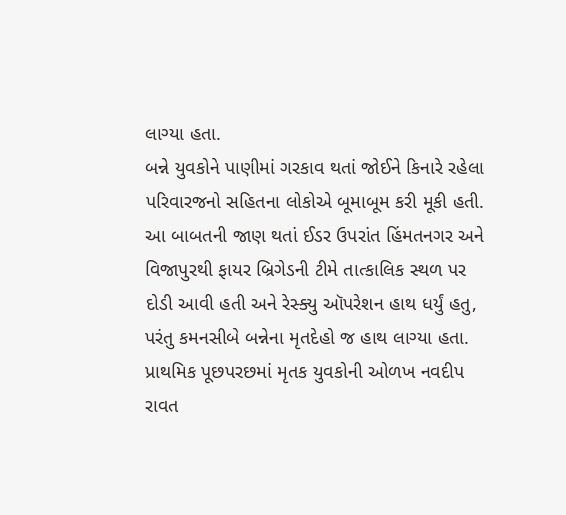લાગ્યા હતા.
બન્ને યુવકોને પાણીમાં ગરકાવ થતાં જોઈને કિનારે રહેલા પરિવારજનો સહિતના લોકોએ બૂમાબૂમ કરી મૂકી હતી. આ બાબતની જાણ થતાં ઈડર ઉપરાંત હિંમતનગર અને વિજાપુરથી ફાયર બ્રિગેડની ટીમે તાત્કાલિક સ્થળ પર દોડી આવી હતી અને રેસ્ક્યુ ઑપરેશન હાથ ધર્યું હતુ, પરંતુ કમનસીબે બન્નેના મૃતદેહો જ હાથ લાગ્યા હતા.
પ્રાથમિક પૂછપરછમાં મૃતક યુવકોની ઓળખ નવદીપ રાવત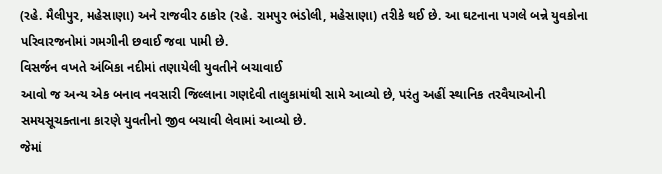(રહે. મૈલીપુર, મહેસાણા) અને રાજવીર ઠાકોર (રહે. રામપુર ભંડોલી, મહેસાણા) તરીકે થઈ છે. આ ઘટનાના પગલે બન્ને યુવકોના પરિવારજનોમાં ગમગીની છવાઈ જવા પામી છે.
વિસર્જન વખતે અંબિકા નદીમાં તણાયેલી યુવતીને બચાવાઈ
આવો જ અન્ય એક બનાવ નવસારી જિલ્લાના ગણદેવી તાલુકામાંથી સામે આવ્યો છે, પરંતુ અહીં સ્થાનિક તરવૈયાઓની સમયસૂચક્તાના કારણે યુવતીનો જીવ બચાવી લેવામાં આવ્યો છે.
જેમાં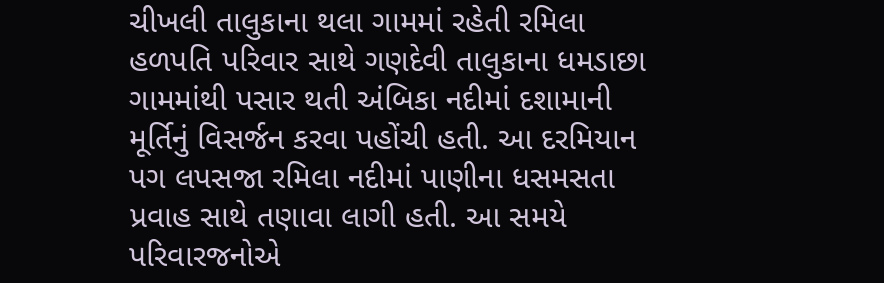ચીખલી તાલુકાના થલા ગામમાં રહેતી રમિલા હળપતિ પરિવાર સાથે ગણદેવી તાલુકાના ધમડાછા ગામમાંથી પસાર થતી અંબિકા નદીમાં દશામાની મૂર્તિનું વિસર્જન કરવા પહોંચી હતી. આ દરમિયાન પગ લપસજા રમિલા નદીમાં પાણીના ધસમસતા પ્રવાહ સાથે તણાવા લાગી હતી. આ સમયે પરિવારજનોએ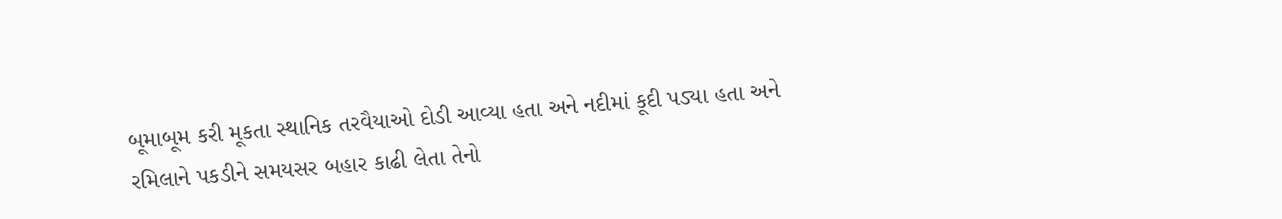બૂમાબૂમ કરી મૂકતા સ્થાનિક તરવૈયાઓ દોડી આવ્યા હતા અને નદીમાં કૂદી પડ્યા હતા અને રમિલાને પકડીને સમયસર બહાર કાઢી લેતા તેનો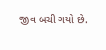જીવ બચી ગયો છે.